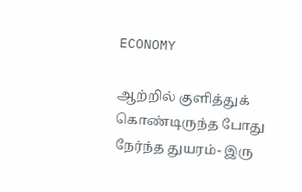ECONOMY

ஆற்றில் குளித்துக் கொண்டிருந்த போது நேர்ந்த துயரம்- இரு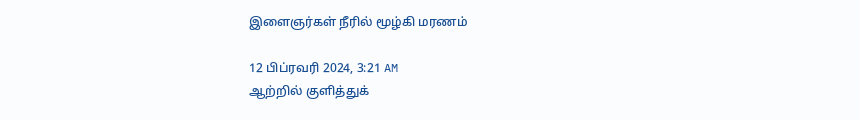இளைஞர்கள் நீரில் மூழ்கி மரணம்

12 பிப்ரவரி 2024, 3:21 AM
ஆற்றில் குளித்துக்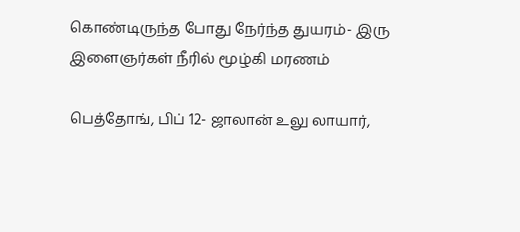கொண்டிருந்த போது நேர்ந்த துயரம்- இரு இளைஞர்கள் நீரில் மூழ்கி மரணம்

பெத்தோங், பிப் 12- ஜாலான் உலு லாயார்,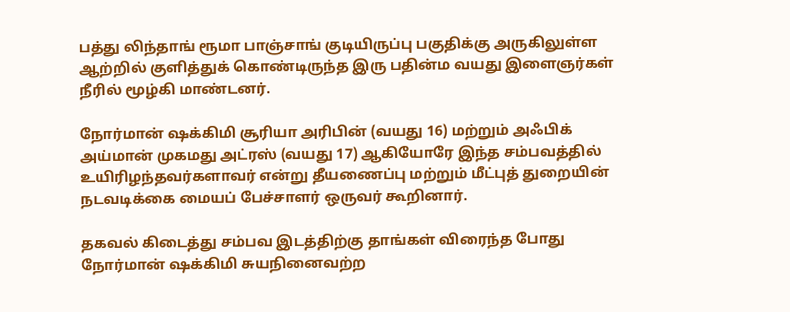பத்து லிந்தாங் ரூமா பாஞ்சாங் குடியிருப்பு பகுதிக்கு அருகிலுள்ள ஆற்றில் குளித்துக் கொண்டிருந்த இரு பதின்ம வயது இளைஞர்கள் நீரில் மூழ்கி மாண்டனர்.

நோர்மான் ஷக்கிமி சூரியா அரிபின் (வயது 16) மற்றும் அஃபிக் அய்மான் முகமது அட்ரஸ் (வயது 17) ஆகியோரே இந்த சம்பவத்தில் உயிரிழந்தவர்களாவர் என்று தீயணைப்பு மற்றும் மீட்புத் துறையின் நடவடிக்கை மையப் பேச்சாளர் ஒருவர் கூறினார்.

தகவல் கிடைத்து சம்பவ இடத்திற்கு தாங்கள் விரைந்த போது நோர்மான் ஷக்கிமி சுயநினைவற்ற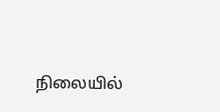நிலையில்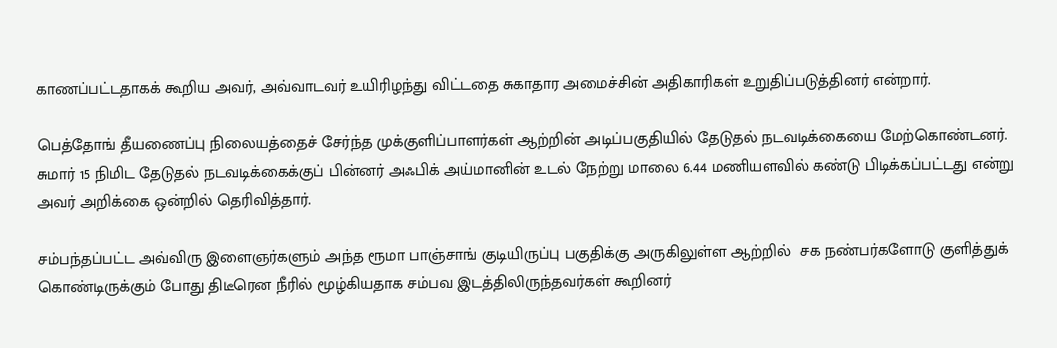காணப்பட்டதாகக் கூறிய அவர், அவ்வாடவர் உயிரிழந்து விட்டதை சுகாதார அமைச்சின் அதிகாரிகள் உறுதிப்படுத்தினர் என்றார்.

பெத்தோங் தீயணைப்பு நிலையத்தைச் சேர்ந்த முக்குளிப்பாளர்கள் ஆற்றின் அடிப்பகுதியில் தேடுதல் நடவடிக்கையை மேற்கொண்டனர். சுமார் 15 நிமிட தேடுதல் நடவடிக்கைக்குப் பின்னர் அஃபிக் அய்மானின் உடல் நேற்று மாலை 6.44 மணியளவில் கண்டு பிடிக்கப்பட்டது என்று அவர் அறிக்கை ஒன்றில் தெரிவித்தார்.

சம்பந்தப்பட்ட அவ்விரு இளைஞர்களும் அந்த ரூமா பாஞ்சாங் குடியிருப்பு பகுதிக்கு அருகிலுள்ள ஆற்றில்  சக நண்பர்களோடு குளித்துக் கொண்டிருக்கும் போது திடீரென நீரில் மூழ்கியதாக சம்பவ இடத்திலிருந்தவர்கள் கூறினர்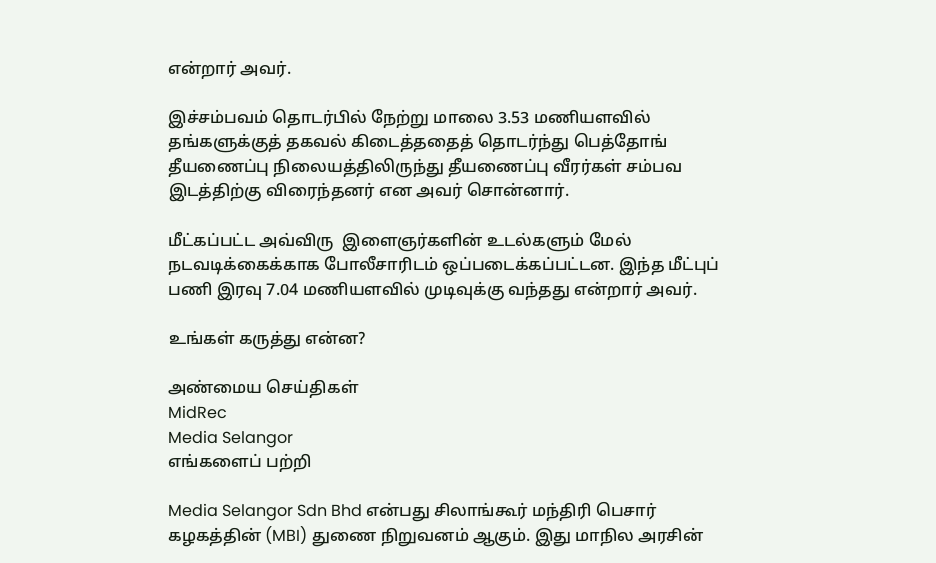என்றார் அவர்.

இச்சம்பவம் தொடர்பில் நேற்று மாலை 3.53 மணியளவில் தங்களுக்குத் தகவல் கிடைத்ததைத் தொடர்ந்து பெத்தோங் தீயணைப்பு நிலையத்திலிருந்து தீயணைப்பு வீரர்கள் சம்பவ இடத்திற்கு விரைந்தனர் என அவர் சொன்னார்.

மீட்கப்பட்ட அவ்விரு  இளைஞர்களின் உடல்களும் மேல் நடவடிக்கைக்காக போலீசாரிடம் ஒப்படைக்கப்பட்டன. இந்த மீட்புப் பணி இரவு 7.04 மணியளவில் முடிவுக்கு வந்தது என்றார் அவர்.

உங்கள் கருத்து என்ன?

அண்மைய செய்திகள்
MidRec
Media Selangor
எங்களைப் பற்றி

Media Selangor Sdn Bhd என்பது சிலாங்கூர் மந்திரி பெசார் கழகத்தின் (MBI) துணை நிறுவனம் ஆகும். இது மாநில அரசின்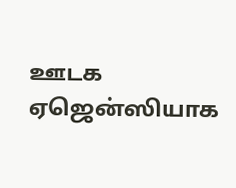ஊடக ஏஜென்ஸியாக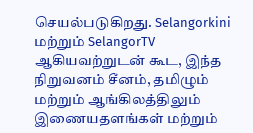செயல்படுகிறது. Selangorkini மற்றும் SelangorTV ஆகியவற்றுடன் கூட, இந்த நிறுவனம் சீனம், தமிழும் மற்றும் ஆங்கிலத்திலும் இணையதளங்கள் மற்றும்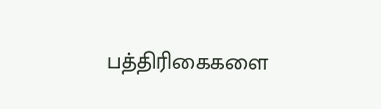பத்திரிகைகளை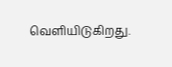வெளியிடுகிறது.